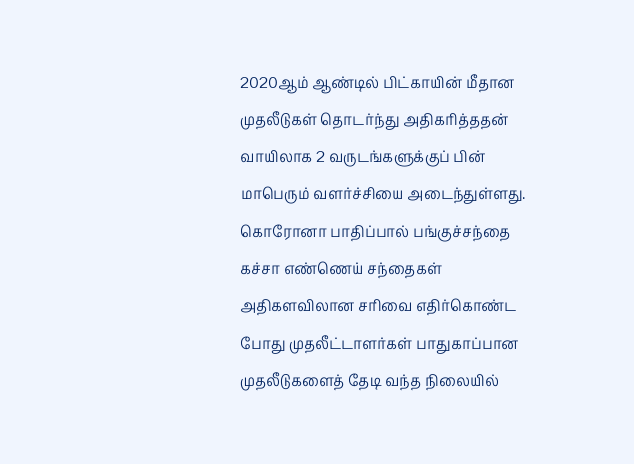2020ஆம் ஆண்டில் பிட்காயின் மீதான முதலீடுகள் தொடர்ந்து அதிகரித்ததன் வாயிலாக 2 வருடங்களுக்குப் பின் மாபெரும் வளர்ச்சியை அடைந்துள்ளது.
கொரோனா பாதிப்பால் பங்குச்சந்தை கச்சா எண்ணெய் சந்தைகள் அதிகளவிலான சரிவை எதிர்கொண்ட போது முதலீட்டாளர்கள் பாதுகாப்பான முதலீடுகளைத் தேடி வந்த நிலையில்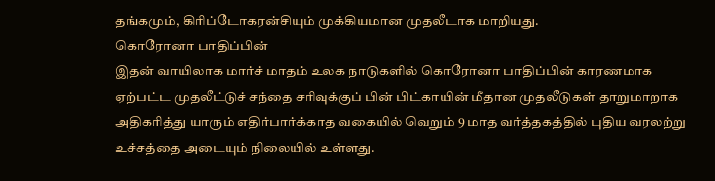தங்கமும், கிரிப்டோகரன்சியும் முக்கியமான முதலீடாக மாறியது.
கொரோனா பாதிப்பின்
இதன் வாயிலாக மார்ச் மாதம் உலக நாடுகளில் கொரோனா பாதிப்பின் காரணமாக ஏற்பட்ட முதலீட்டுச் சந்தை சரிவுக்குப் பின் பிட்காயின் மீதான முதலீடுகள் தாறுமாறாக அதிகரித்து யாரும் எதிர்பார்க்காத வகையில் வெறும் 9 மாத வர்த்தகத்தில் புதிய வரலற்று உச்சத்தை அடையும் நிலையில் உள்ளது.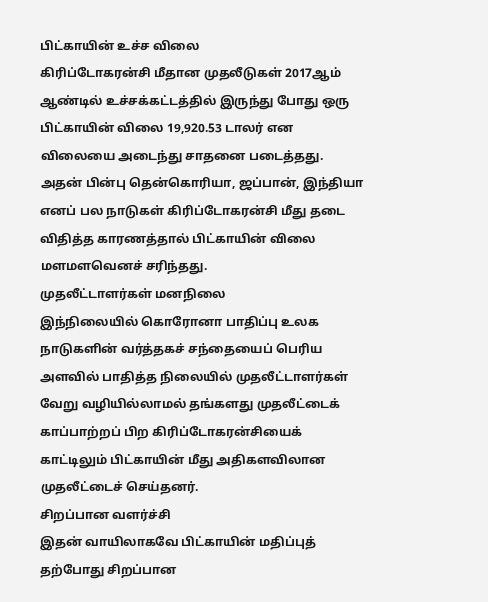பிட்காயின் உச்ச விலை
கிரிப்டோகரன்சி மீதான முதலீடுகள் 2017ஆம் ஆண்டில் உச்சக்கட்டத்தில் இருந்து போது ஒரு பிட்காயின் விலை 19,920.53 டாலர் என விலையை அடைந்து சாதனை படைத்தது. அதன் பின்பு தென்கொரியா, ஜப்பான், இந்தியா எனப் பல நாடுகள் கிரிப்டோகரன்சி மீது தடை விதித்த காரணத்தால் பிட்காயின் விலை மளமளவெனச் சரிந்தது.
முதலீட்டாளர்கள் மனநிலை
இந்நிலையில் கொரோனா பாதிப்பு உலக நாடுகளின் வர்த்தகச் சந்தையைப் பெரிய அளவில் பாதித்த நிலையில் முதலீட்டாளர்கள் வேறு வழியில்லாமல் தங்களது முதலீட்டைக் காப்பாற்றப் பிற கிரிப்டோகரன்சியைக் காட்டிலும் பிட்காயின் மீது அதிகளவிலான முதலீட்டைச் செய்தனர்.
சிறப்பான வளர்ச்சி
இதன் வாயிலாகவே பிட்காயின் மதிப்புத் தற்போது சிறப்பான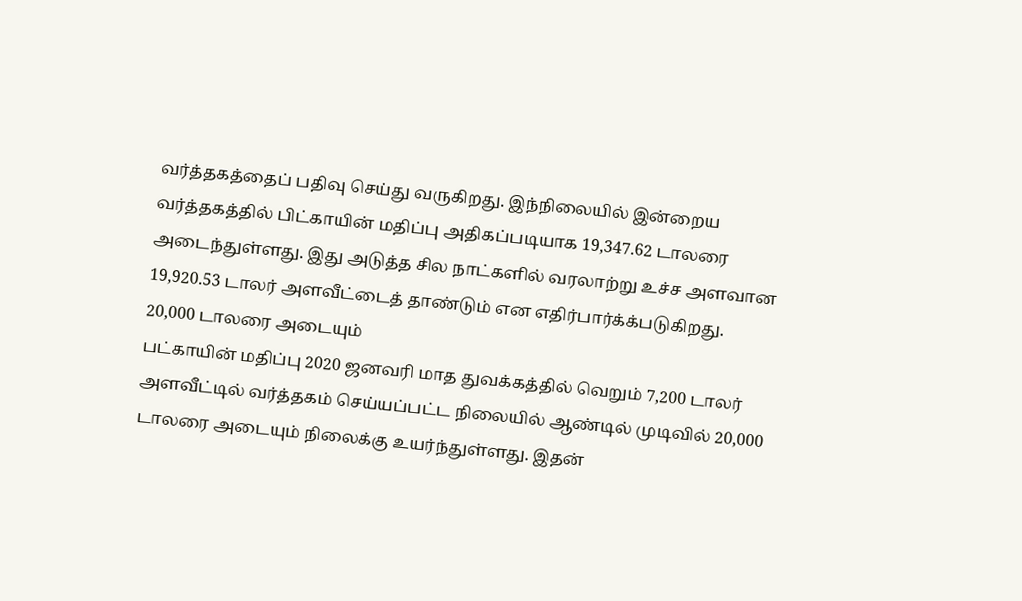வர்த்தகத்தைப் பதிவு செய்து வருகிறது. இந்நிலையில் இன்றைய வர்த்தகத்தில் பிட்காயின் மதிப்பு அதிகப்படியாக 19,347.62 டாலரை அடைந்துள்ளது. இது அடுத்த சில நாட்களில் வரலாற்று உச்ச அளவான 19,920.53 டாலர் அளவீட்டைத் தாண்டும் என எதிர்பார்க்க்படுகிறது.
20,000 டாலரை அடையும்
பட்காயின் மதிப்பு 2020 ஜனவரி மாத துவக்கத்தில் வெறும் 7,200 டாலர் அளவீட்டில் வர்த்தகம் செய்யப்பட்ட நிலையில் ஆண்டில் முடிவில் 20,000 டாலரை அடையும் நிலைக்கு உயர்ந்துள்ளது. இதன்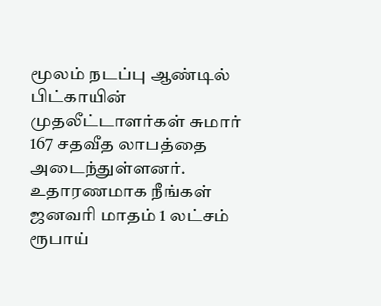மூலம் நடப்பு ஆண்டில் பிட்காயின் முதலீட்டாளர்கள் சுமார் 167 சதவீத லாபத்தை அடைந்துள்ளனர்.
உதாரணமாக நீங்கள் ஜனவரி மாதம் 1 லட்சம் ரூபாய்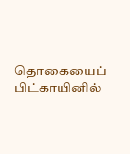தொகையைப் பிட்காயினில்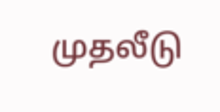முதலீடு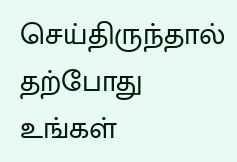செய்திருந்தால் தற்போது உங்கள்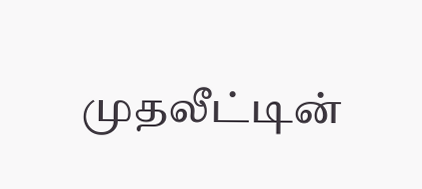முதலீட்டின்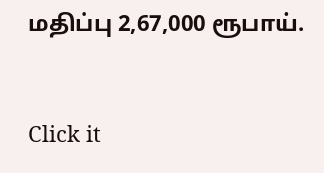மதிப்பு 2,67,000 ரூபாய்.


Click it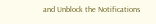and Unblock the Notifications